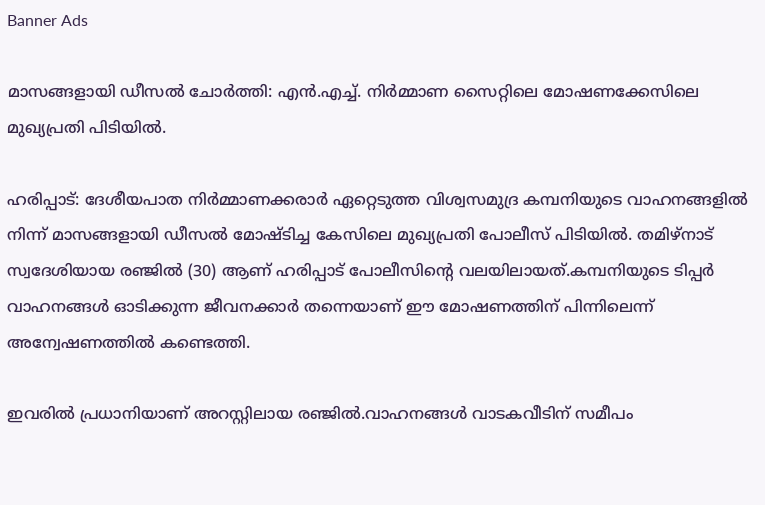Banner Ads

മാസങ്ങളായി ഡീസൽ ചോർത്തി: എൻ.എച്ച്. നിർമ്മാണ സൈറ്റിലെ മോഷണക്കേസിലെ മുഖ്യപ്രതി പിടിയിൽ.

ഹരിപ്പാട്: ദേശീയപാത നിർമ്മാണക്കരാർ ഏറ്റെടുത്ത വിശ്വസമുദ്ര കമ്പനിയുടെ വാഹനങ്ങളിൽ നിന്ന് മാസങ്ങളായി ഡീസൽ മോഷ്ടിച്ച കേസിലെ മുഖ്യപ്രതി പോലീസ് പിടിയിൽ. തമിഴ്‌നാട് സ്വദേശിയായ രഞ്ജിൽ (30) ആണ് ഹരിപ്പാട് പോലീസിൻ്റെ വലയിലായത്.കമ്പനിയുടെ ടിപ്പർ വാഹനങ്ങൾ ഓടിക്കുന്ന ജീവനക്കാർ തന്നെയാണ് ഈ മോഷണത്തിന് പിന്നിലെന്ന് അന്വേഷണത്തിൽ കണ്ടെത്തി.

ഇവരിൽ പ്രധാനിയാണ് അറസ്റ്റിലായ രഞ്ജിൽ.വാഹനങ്ങൾ വാടകവീടിന് സമീപം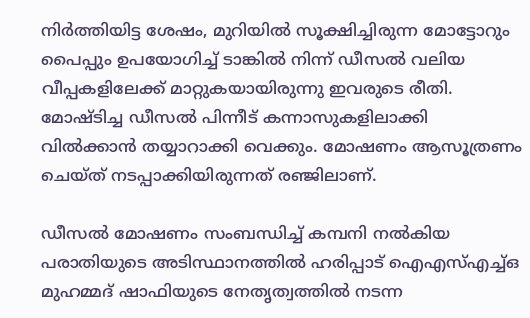നിർത്തിയിട്ട ശേഷം, മുറിയിൽ സൂക്ഷിച്ചിരുന്ന മോട്ടോറും പൈപ്പും ഉപയോഗിച്ച് ടാങ്കിൽ നിന്ന് ഡീസൽ വലിയ വീപ്പകളിലേക്ക് മാറ്റുകയായിരുന്നു ഇവരുടെ രീതി. മോഷ്ടിച്ച ഡീസൽ പിന്നീട് കന്നാസുകളിലാക്കി വിൽക്കാൻ തയ്യാറാക്കി വെക്കും. മോഷണം ആസൂത്രണം ചെയ്ത് നടപ്പാക്കിയിരുന്നത് രഞ്ജിലാണ്.

ഡീസൽ മോഷണം സംബന്ധിച്ച് കമ്പനി നൽകിയ പരാതിയുടെ അടിസ്ഥാനത്തിൽ ഹരിപ്പാട് ഐഎസ്എച്ച്ഒ മുഹമ്മദ് ഷാഫിയുടെ നേതൃത്വത്തിൽ നടന്ന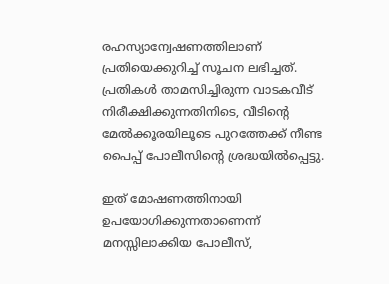രഹസ്യാന്വേഷണത്തിലാണ് പ്രതിയെക്കുറിച്ച് സൂചന ലഭിച്ചത്. പ്രതികൾ താമസിച്ചിരുന്ന വാടകവീട് നിരീക്ഷിക്കുന്നതിനിടെ, വീടിൻ്റെ മേൽക്കൂരയിലൂടെ പുറത്തേക്ക് നീണ്ട പൈപ്പ് പോലീസിൻ്റെ ശ്രദ്ധയിൽപ്പെട്ടു.

ഇത് മോഷണത്തിനായി ഉപയോഗിക്കുന്നതാണെന്ന് മനസ്സിലാക്കിയ പോലീസ്,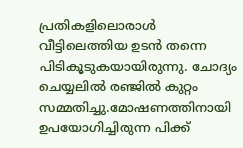പ്രതികളിലൊരാൾ വീട്ടിലെത്തിയ ഉടൻ തന്നെ പിടികൂടുകയായിരുന്നു. ചോദ്യം ചെയ്യലിൽ രഞ്ജിൽ കുറ്റം സമ്മതിച്ചു.മോഷണത്തിനായി ഉപയോഗിച്ചിരുന്ന പിക്ക്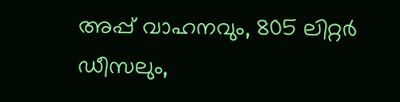അപ്പ് വാഹനവും, 805 ലിറ്റർ ഡീസലും,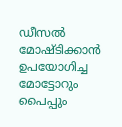ഡീസൽ മോഷ്ടിക്കാൻ ഉപയോഗിച്ച മോട്ടോറും പൈപ്പും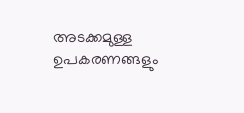അടക്കമുള്ള ഉപകരണങ്ങളും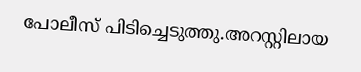പോലീസ് പിടിച്ചെടുത്തു.അറസ്റ്റിലായ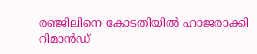രഞ്ജിലിനെ കോടതിയിൽ ഹാജരാക്കി റിമാൻഡ്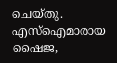ചെയ്തു. എസ്ഐമാരായ ഷൈജ,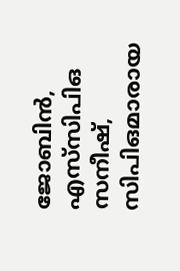ജോബിൻ, എസ്‌സിപിഒ സനീഷ്, സിപിഒമാരായ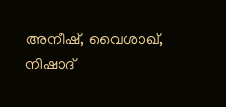അനീഷ്, വൈശാഖ്, നിഷാദ്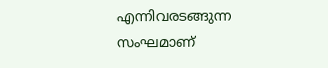എന്നിവരടങ്ങുന്ന സംഘമാണ്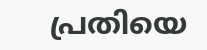പ്രതിയെ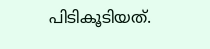പിടികൂടിയത്.